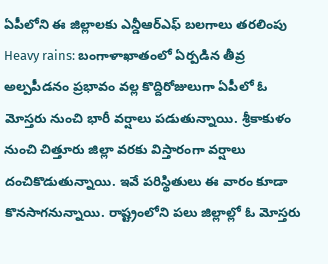ఏపీలోని ఈ జిల్లాలకు ఎన్డీఆర్ఎఫ్ బలగాలు తరలింపు
Heavy rains: బంగాళాఖాతంలో ఏర్పడిన తీవ్ర అల్పపీడనం ప్రభావం వల్ల కొద్దిరోజులుగా ఏపీలో ఓ మోస్తరు నుంచి భారీ వర్షాలు పడుతున్నాయి. శ్రీకాకుళం నుంచి చిత్తూరు జిల్లా వరకు విస్తారంగా వర్షాలు దంచికొడుతున్నాయి. ఇవే పరిస్థితులు ఈ వారం కూడా కొనసాగనున్నాయి. రాష్ట్రంలోని పలు జిల్లాల్లో ఓ మోస్తరు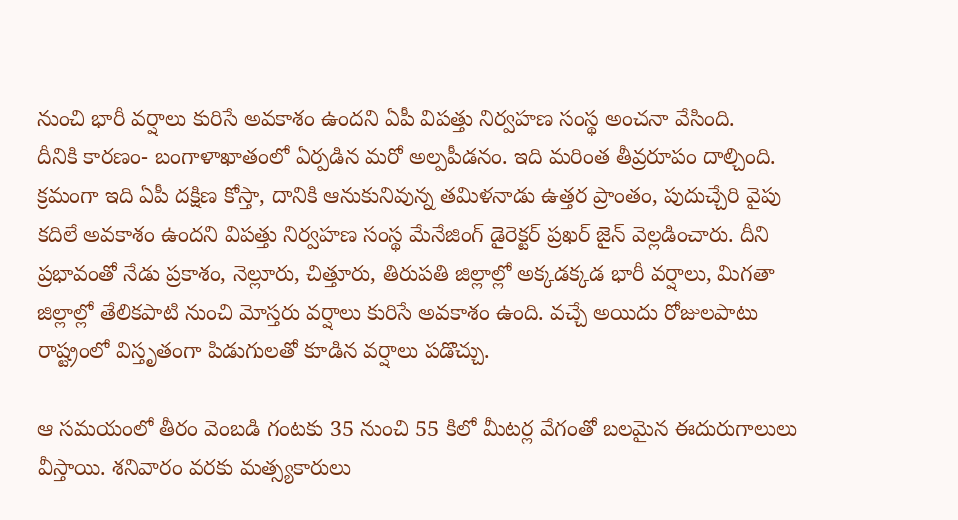నుంచి భారీ వర్షాలు కురిసే అవకాశం ఉందని ఏపీ విపత్తు నిర్వహణ సంస్థ అంచనా వేసింది.
దీనికి కారణం- బంగాళాఖాతంలో ఏర్పడిన మరో అల్పపీడనం. ఇది మరింత తీవ్రరూపం దాల్చింది. క్రమంగా ఇది ఏపీ దక్షిణ కోస్తా, దానికి ఆనుకునివున్న తమిళనాడు ఉత్తర ప్రాంతం, పుదుచ్చేరి వైపు కదిలే అవకాశం ఉందని విపత్తు నిర్వహణ సంస్థ మేనేజింగ్ డైరెక్టర్ ప్రఖర్ జైన్ వెల్లడించారు. దీని ప్రభావంతో నేడు ప్రకాశం, నెల్లూరు, చిత్తూరు, తిరుపతి జిల్లాల్లో అక్కడక్కడ భారీ వర్షాలు, మిగతా జిల్లాల్లో తేలికపాటి నుంచి మోస్తరు వర్షాలు కురిసే అవకాశం ఉంది. వచ్చే అయిదు రోజులపాటు రాష్ట్రంలో విస్తృతంగా పిడుగులతో కూడిన వర్షాలు పడొచ్చు.

ఆ సమయంలో తీరం వెంబడి గంటకు 35 నుంచి 55 కిలో మీటర్ల వేగంతో బలమైన ఈదురుగాలులు వీస్తాయి. శనివారం వరకు మత్స్యకారులు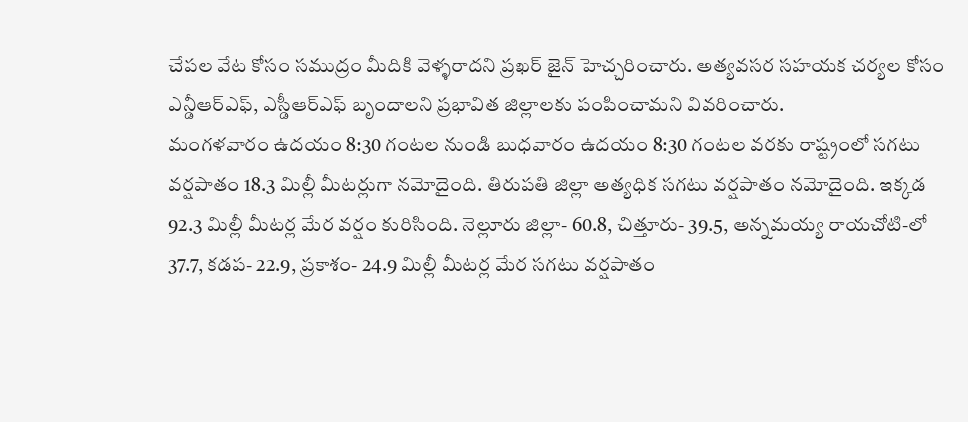చేపల వేట కోసం సముద్రం మీదికి వెళ్ళరాదని ప్రఖర్ జైన్ హెచ్చరించారు. అత్యవసర సహయక చర్యల కోసం ఎన్డీఆర్ఎఫ్, ఎస్డీఆర్ఎఫ్ బృందాలని ప్రభావిత జిల్లాలకు పంపించామని వివరించారు.
మంగళవారం ఉదయం 8:30 గంటల నుండి బుధవారం ఉదయం 8:30 గంటల వరకు రాష్ట్రంలో సగటు వర్షపాతం 18.3 మిల్లీ మీటర్లుగా నమోదైంది. తిరుపతి జిల్లా అత్యధిక సగటు వర్షపాతం నమోదైంది. ఇక్కడ 92.3 మిల్లీ మీటర్ల మేర వర్షం కురిసింది. నెల్లూరు జిల్లా- 60.8, చిత్తూరు- 39.5, అన్నమయ్య రాయచోటి-లో 37.7, కడప- 22.9, ప్రకాశం- 24.9 మిల్లీ మీటర్ల మేర సగటు వర్షపాతం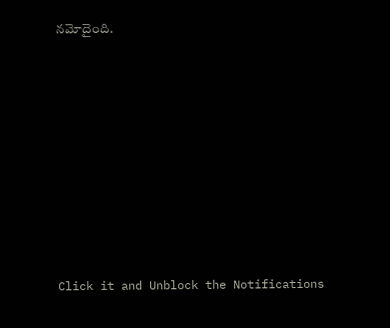నమోదైంది.












Click it and Unblock the Notifications